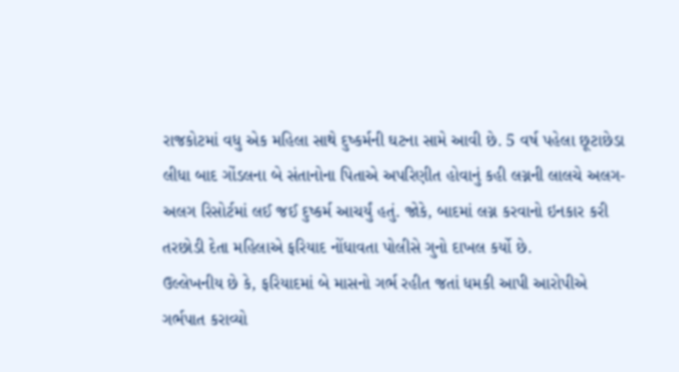રાજકોટમાં વધુ એક મહિલા સાથે દુષ્કર્મની ઘટના સામે આવી છે. 5 વર્ષ પહેલા છૂટાછેડા લીધા બાદ ગોંડલના બે સંતાનોના પિતાએ અપરિણીત હોવાનું કહી લગ્નની લાલચે અલગ-અલગ રિસોર્ટમાં લઈ જઈ દુષ્કર્મ આચર્યું હતું. જોકે, બાદમાં લગ્ન કરવાનો ઇનકાર કરી તરછોડી દેતા મહિલાએ ફરિયાદ નોંધાવતા પોલીસે ગુનો દાખલ કર્યો છે.
ઉલ્લેખનીય છે કે, ફરિયાદમાં બે માસનો ગર્ભ રહીત જતાં ધમકી આપી આરોપીએ ગર્ભપાત કરાવ્યો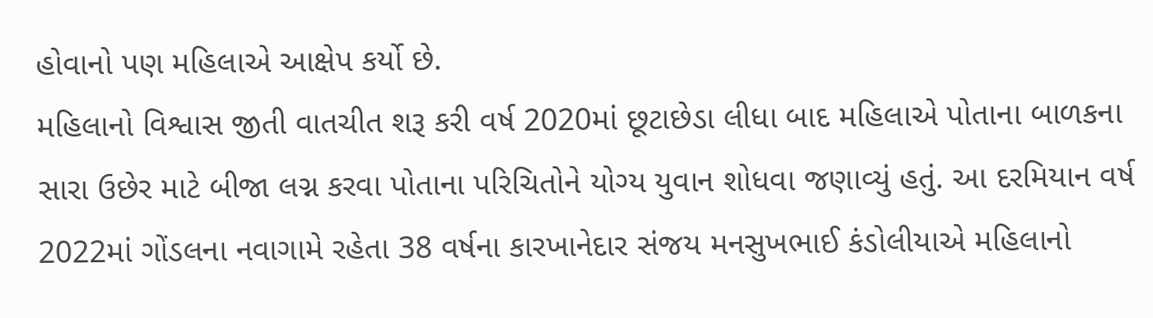હોવાનો પણ મહિલાએ આક્ષેપ કર્યો છે.
મહિલાનો વિશ્વાસ જીતી વાતચીત શરૂ કરી વર્ષ 2020માં છૂટાછેડા લીધા બાદ મહિલાએ પોતાના બાળકના સારા ઉછેર માટે બીજા લગ્ન કરવા પોતાના પરિચિતોને યોગ્ય યુવાન શોધવા જણાવ્યું હતું. આ દરમિયાન વર્ષ 2022માં ગોંડલના નવાગામે રહેતા 38 વર્ષના કારખાનેદાર સંજય મનસુખભાઈ કંડોલીયાએ મહિલાનો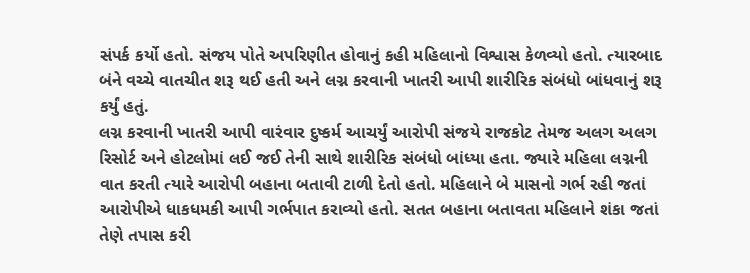સંપર્ક કર્યો હતો. સંજય પોતે અપરિણીત હોવાનું કહી મહિલાનો વિશ્વાસ કેળવ્યો હતો. ત્યારબાદ બંને વચ્ચે વાતચીત શરૂ થઈ હતી અને લગ્ન કરવાની ખાતરી આપી શારીરિક સંબંધો બાંધવાનું શરૂ કર્યું હતું.
લગ્ન કરવાની ખાતરી આપી વારંવાર દુષ્કર્મ આચર્યું આરોપી સંજયે રાજકોટ તેમજ અલગ અલગ રિસોર્ટ અને હોટલોમાં લઈ જઈ તેની સાથે શારીરિક સંબંધો બાંધ્યા હતા. જ્યારે મહિલા લગ્નની વાત કરતી ત્યારે આરોપી બહાના બતાવી ટાળી દેતો હતો. મહિલાને બે માસનો ગર્ભ રહી જતાં આરોપીએ ધાકધમકી આપી ગર્ભપાત કરાવ્યો હતો. સતત બહાના બતાવતા મહિલાને શંકા જતાં તેણે તપાસ કરી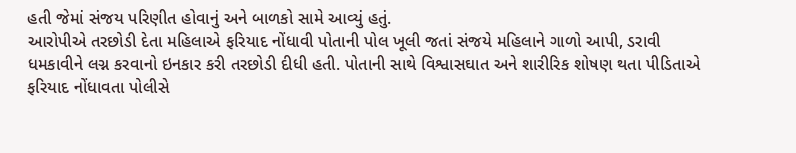હતી જેમાં સંજય પરિણીત હોવાનું અને બાળકો સામે આવ્યું હતું.
આરોપીએ તરછોડી દેતા મહિલાએ ફરિયાદ નોંધાવી પોતાની પોલ ખૂલી જતાં સંજયે મહિલાને ગાળો આપી, ડરાવી ધમકાવીને લગ્ન કરવાનો ઇનકાર કરી તરછોડી દીધી હતી. પોતાની સાથે વિશ્વાસઘાત અને શારીરિક શોષણ થતા પીડિતાએ ફરિયાદ નોંધાવતા પોલીસે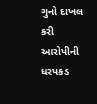ગુનો દાખલ કરી આરોપીની ધરપકડ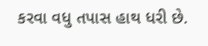કરવા વધુ તપાસ હાથ ધરી છે.